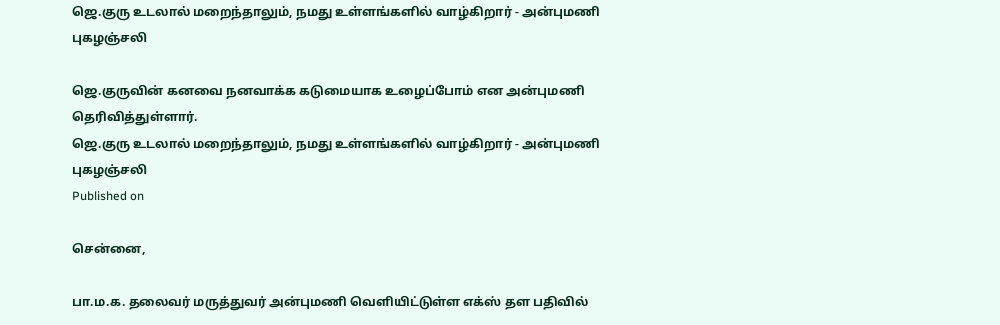ஜெ.குரு உடலால் மறைந்தாலும், நமது உள்ளங்களில் வாழ்கிறார் - அன்புமணி புகழஞ்சலி

ஜெ.குருவின் கனவை நனவாக்க கடுமையாக உழைப்போம் என அன்புமணி தெரிவித்துள்ளார்.
ஜெ.குரு உடலால் மறைந்தாலும், நமது உள்ளங்களில் வாழ்கிறார் - அன்புமணி புகழஞ்சலி
Published on

சென்னை,

பா.ம.க. தலைவர் மருத்துவர் அன்புமணி வெளியிட்டுள்ள எக்ஸ் தள பதிவில்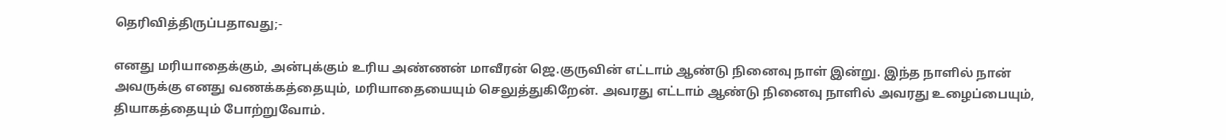தெரிவித்திருப்பதாவது;-

எனது மரியாதைக்கும், அன்புக்கும் உரிய அண்ணன் மாவீரன் ஜெ.குருவின் எட்டாம் ஆண்டு நினைவு நாள் இன்று. இந்த நாளில் நான் அவருக்கு எனது வணக்கத்தையும், மரியாதையையும் செலுத்துகிறேன். அவரது எட்டாம் ஆண்டு நினைவு நாளில் அவரது உழைப்பையும், தியாகத்தையும் போற்றுவோம்.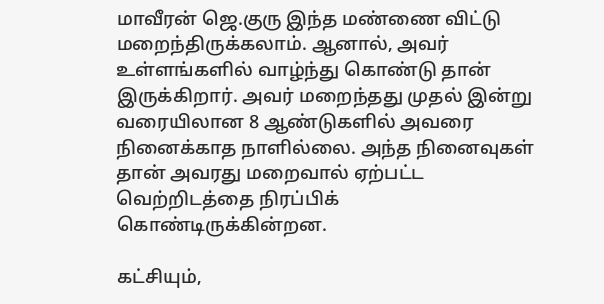மாவீரன் ஜெ.குரு இந்த மண்ணை விட்டு மறைந்திருக்கலாம். ஆனால், அவர் உள்ளங்களில் வாழ்ந்து கொண்டு தான் இருக்கிறார். அவர் மறைந்தது முதல் இன்று வரையிலான 8 ஆண்டுகளில் அவரை நினைக்காத நாளில்லை. அந்த நினைவுகள் தான் அவரது மறைவால் ஏற்பட்ட வெற்றிடத்தை நிரப்பிக் கொண்டிருக்கின்றன.

கட்சியும்,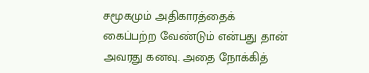சமூகமும் அதிகாரத்தைக் கைப்பற்ற வேண்டும் என்பது தான் அவரது கனவு. அதை நோக்கித்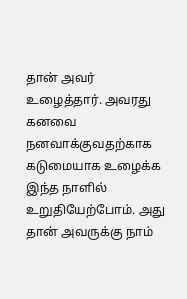தான் அவர் உழைத்தார். அவரது கனவை நனவாக்குவதற்காக கடுமையாக உழைக்க இந்த நாளில் உறுதியேற்போம். அது தான் அவருக்கு நாம்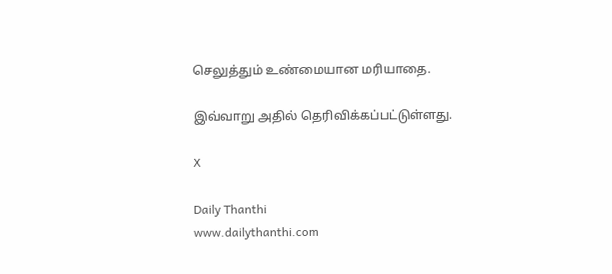செலுத்தும் உண்மையான மரியாதை.

இவ்வாறு அதில் தெரிவிக்கப்பட்டுள்ளது.

X

Daily Thanthi
www.dailythanthi.com